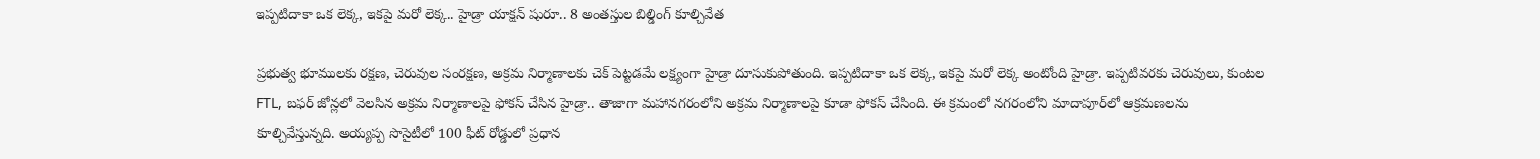ఇప్పటిదాకా ఒక లెక్క, ఇకపై మరో లెక్క.. హైడ్రా యాక్షన్ షురూ.. 8 అంతస్తుల బిల్డింగ్ కూల్చివేత

ప్రభుత్వ భూములకు రక్షణ, చెరువుల సంరక్షణ, అక్రమ నిర్మాణాలకు చెక్ పెట్టడమే లక్ష్యంగా హైడ్రా దూసుకుపోతుంది. ఇప్పటిదాకా ఒక లెక్క, ఇకపై మరో లెక్క అంటోంది హైడ్రా. ఇప్పటివరకు చెరువులు, కుంటల FTL, బఫర్‌ జోన్లలో వెలసిన అక్రమ నిర్మాణాలపై ఫోకస్‌ చేసిన హైడ్రా.. తాజాగా మహానగరంలోని అక్రమ నిర్మాణాలపై కూడా ఫోకస్‌ చేసింది. ఈ క్రమంలో నగరంలోని మాదాపూర్‌లో ఆక్రమణలను కూల్చివేస్తున్నది. అయ్యప్ప సొసైటీలో 100 ఫీట్‌ రోడ్డులో ప్రధాన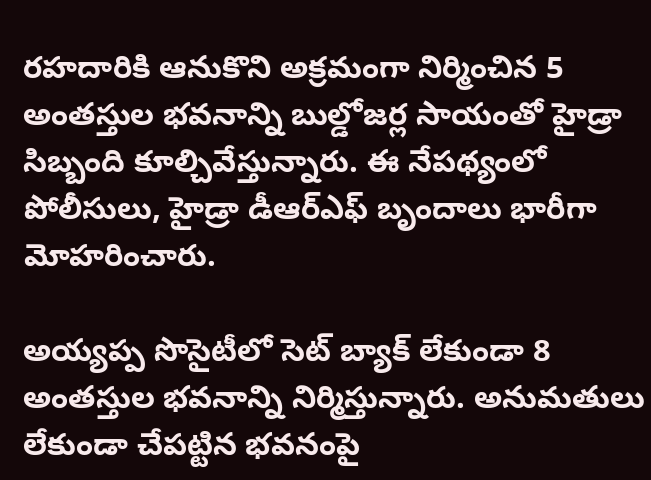రహదారికి ఆనుకొని అక్రమంగా నిర్మించిన 5 అంతస్తుల భవనాన్ని బుల్డోజర్ల సాయంతో హైడ్రా సిబ్బంది కూల్చివేస్తున్నారు. ఈ నేపథ్యంలో పోలీసులు, హైడ్రా డీఆర్ఎఫ్ బృందాలు భారీగా మోహరించారు.

అయ్యప్ప సొసైటీలో సెట్ బ్యాక్ లేకుండా 8 అంతస్తుల భవనాన్ని నిర్మిస్తున్నారు. అనుమతులు లేకుండా చేపట్టిన భవనంపై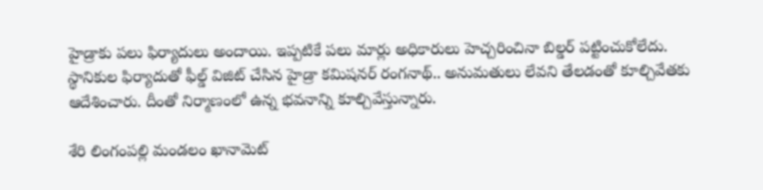హైడ్రాకు పలు ఫిర్యాదులు అందాయి. ఇప్పటికే పలు మార్లు అధికారులు హెచ్చరించినా బిల్డర్ పట్టించుకోలేదు. స్థానికుల ఫిర్యాదుతో ఫీల్డ్ విజిట్ చేసిన హైడ్రా కమిషనర్ రంగనాథ్.. అనుమతులు లేవని తేలడంతో కూల్చివేతకు ఆదేశించారు. దీంతో నిర్మాణంలో ఉన్న భవనాన్ని కూల్చివేస్తున్నారు.

శేరి లింగంపల్లి మండలం ఖానామెట్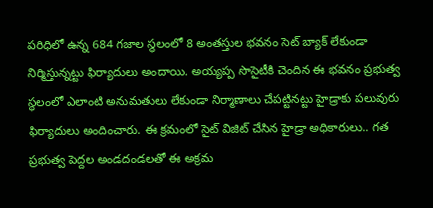పరిధిలో ఉన్న 684 గజాల స్థలంలో 8 అంతస్తుల భవనం సెట్‌ బ్యాక్‌ లేకుండా నిర్మిస్తున్నట్టు ఫిర్యాదులు అందాయి. అయ్యప్ప సొసైటీకి చెందిన ఈ భవనం ప్రభుత్వ స్థలంలో ఎలాంటి అనుమతులు లేకుండా నిర్మాణాలు చేపట్టినట్టు హైడ్రాకు పలువురు ఫిర్యాదులు అందించారు. ఈ క్రమంలో సైట్ విజిట్ చేసిన హైడ్రా అధికారులు.. గత ప్రభుత్వ పెద్దల అండదండలతో ఈ అక్రమ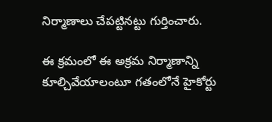నిర్మాణాలు చేపట్టినట్టు గుర్తించారు.

ఈ క్రమంలో ఈ అక్రమ నిర్మాణాన్ని కూల్చివేయాలంటూ గతంలోనే హైకోర్టు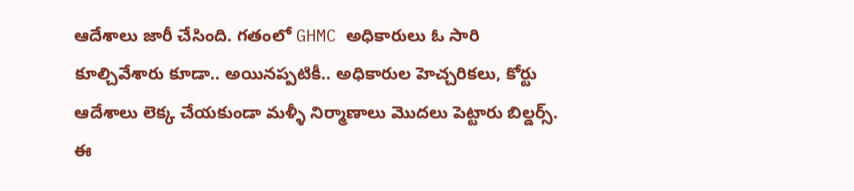ఆదేశాలు జారీ చేసింది. గతంలో GHMC అధికారులు ఓ సారి కూల్చివేశారు కూడా.. అయినప్పటికీ.. అధికారుల హెచ్చరికలు, కోర్టు ఆదేశాలు లెక్క చేయకుండా మళ్ళీ నిర్మాణాలు మొదలు పెట్టారు బిల్డర్స్. ఈ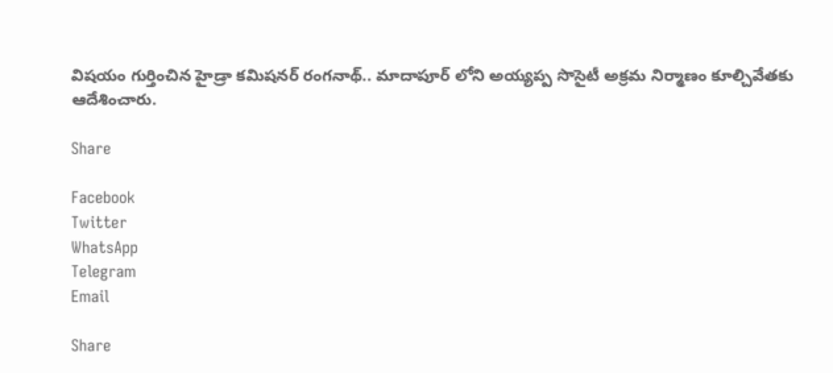విషయం గుర్తించిన హైడ్రా కమిషనర్‌ రంగనాథ్‌.. మాదాపూర్ లోని అయ్యప్ప సొసైటీ అక్రమ నిర్మాణం కూల్చివేతకు ఆదేశించారు.

Share

Facebook
Twitter
WhatsApp
Telegram
Email

Share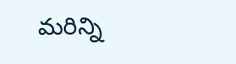మరిన్ని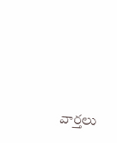వార్తలు